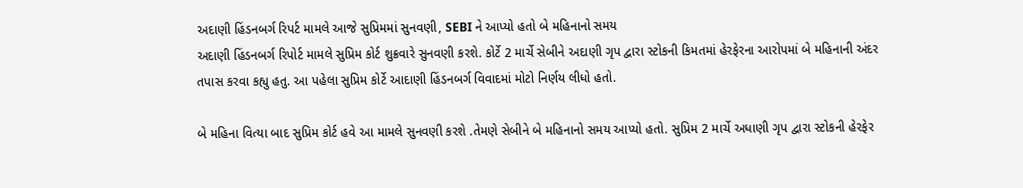અદાણી હિંડનબર્ગ રિપર્ટ મામલે આજે સુપ્રિમમાં સુનવણી, SEBI ને આપ્યો હતો બે મહિનાનો સમય
અદાણી હિંડનબર્ગ રિપોર્ટ મામલે સુપ્રિમ કોર્ટ શુક્રવારે સુનવણી કરશે. કોર્ટે 2 માર્ચે સેબીને અદાણી ગૃપ દ્વારા સ્ટોકની કિમતમાં હેરફેરના આરોપમાં બે મહિનાની અંદર તપાસ કરવા કહ્યુ હતુ. આ પહેલા સુપ્રિમ કોર્ટે આદાણી હિંડનબર્ગ વિવાદમાં મોટો નિર્ણય લીધો હતો.

બે મહિના વિત્યા બાદ સુપ્રિમ કોર્ટ હવે આ મામલે સુનવણી કરશે .તેમણે સેબીને બે મહિનાનો સમય આપ્યો હતો. સુપ્રિમ 2 માર્ચે અધાણી ગૃપ દ્વારા સ્ટોકની હેરફેર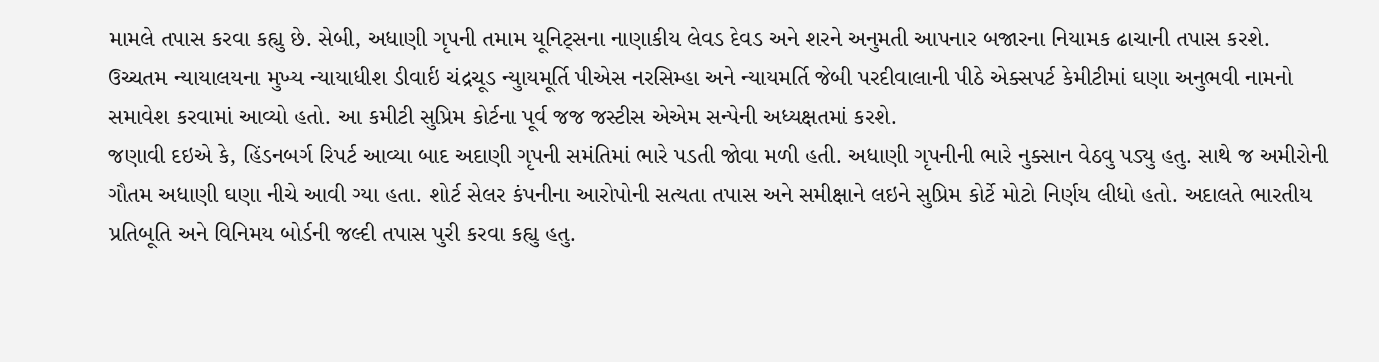મામલે તપાસ કરવા કહ્યુ છે. સેબી, અધાણી ગૃપની તમામ યૂનિટ્સના નાણાકીય લેવડ દેવડ અને શરને અનુમતી આપનાર બજારના નિયામક ઢાચાની તપાસ કરશે.
ઉચ્ચતમ ન્યાયાલયના મુખ્ય ન્યાયાધીશ ડીવાર્ઇ ચંદ્રચૂડ ન્યુાયમૂર્તિ પીએસ નરસિમ્હા અને ન્યાયમર્તિ જેબી પરદીવાલાની પીઠે એક્સપર્ટ કેમીટીમાં ઘણા અનુભવી નામનો સમાવેશ કરવામાં આવ્યો હતો. આ કમીટી સુપ્રિમ કોર્ટના પૂર્વ જજ જસ્ટીસ એએમ સન્પેની અધ્યક્ષતમાં કરશે.
જણાવી દઇએ કે, હિંડનબર્ગ રિપર્ટ આવ્યા બાદ અદાણી ગૃપની સમંતિમાં ભારે પડતી જોવા મળી હતી. અધાણી ગૃપનીની ભારે નુક્સાન વેઠવુ પડ્યુ હતુ. સાથે જ અમીરોની ગૌતમ અધાણી ઘણા નીચે આવી ગ્યા હતા. શોર્ટ સેલર કંપનીના આરોપોની સત્યતા તપાસ અને સમીક્ષાને લઇને સુપ્રિમ કોર્ટે મોટો નિર્ણય લીધો હતો. અદાલતે ભારતીય પ્રતિબૂતિ અને વિનિમય બોર્ડની જલ્દી તપાસ પુરી કરવા કહ્યુ હતુ.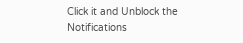Click it and Unblock the Notifications